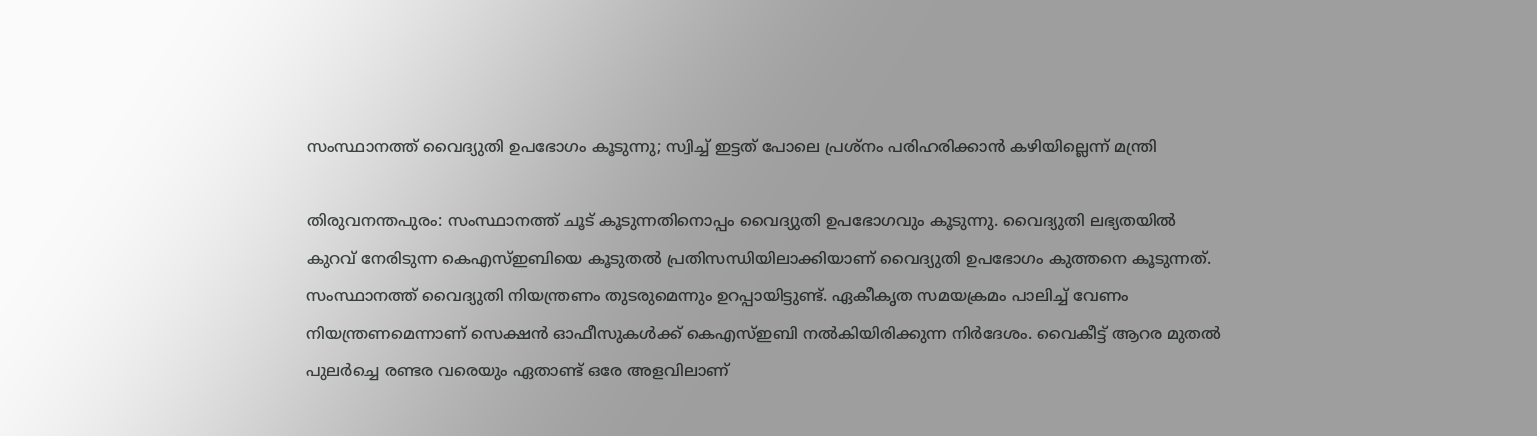സംസ്ഥാനത്ത് വൈദ്യുതി ഉപഭോഗം കൂടുന്നു; സ്വിച്ച് ഇട്ടത് പോലെ പ്രശ്‌നം പരിഹരിക്കാൻ കഴിയില്ലെന്ന് മന്ത്രി

തിരുവനന്തപുരം: സംസ്ഥാനത്ത് ചൂട് കൂടുന്നതിനൊപ്പം വൈദ്യുതി ഉപഭോഗവും കൂടുന്നു. വൈദ്യുതി ലഭ്യതയിൽ കുറവ് നേരിടുന്ന കെഎസ്ഇബിയെ കൂടുതൽ പ്രതിസന്ധിയിലാക്കിയാണ് വൈദ്യുതി ഉപഭോഗം കുത്തനെ കൂടുന്നത്. സംസ്ഥാനത്ത് വൈദ്യുതി നിയന്ത്രണം തുടരുമെന്നും ഉറപ്പായിട്ടുണ്ട്. ഏകീകൃത സമയക്രമം പാലിച്ച് വേണം നിയന്ത്രണമെന്നാണ് സെക്ഷൻ ഓഫീസുകൾക്ക് കെഎസ്ഇബി നൽകിയിരിക്കുന്ന നിർദേശം. വൈകീട്ട് ആറര മുതൽ പുലർച്ചെ രണ്ടര വരെയും ഏതാണ്ട് ഒരേ അളവിലാണ്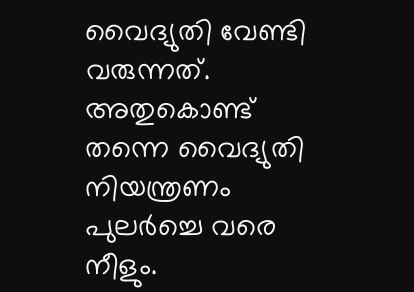വൈദ്യുതി വേണ്ടി വരുന്നത്. അതുകൊണ്ട് തന്നെ വൈദ്യുതി നിയന്ത്രണം പുലർച്ചെ വരെ നീളും.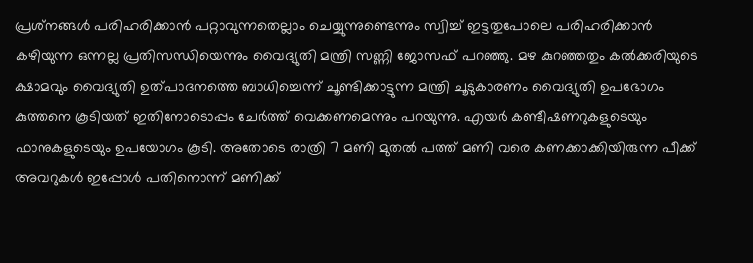പ്രശ്‌നങ്ങൾ പരിഹരിക്കാൻ പറ്റാവുന്നതെല്ലാം ചെയ്യുന്നുണ്ടെന്നും സ്വിച്ച് ഇട്ടതുപോലെ പരിഹരിക്കാൻ കഴിയുന്ന ഒന്നല്ല പ്രതിസന്ധിയെന്നും വൈദ്യുതി മന്ത്രി സണ്ണി ജോസഫ് പറഞ്ഞു. മഴ കുറഞ്ഞതും കൽക്കരിയുടെ ക്ഷാമവും വൈദ്യുതി ഉത്പാദനത്തെ ബാധിച്ചെന്ന് ചൂണ്ടിക്കാട്ടുന്ന മന്ത്രി ചൂടുകാരണം വൈദ്യുതി ഉപഭോഗം കുത്തനെ കൂടിയത് ഇതിനോടൊപ്പം ചേർത്ത് വെക്കണമെന്നും പറയുന്നു. എയർ കണ്ടീഷണറുകളുടെയും ഫാനുകളുടെയും ഉപയോഗം കൂടി. അതോടെ രാത്രി 7 മണി മുതൽ പത്ത് മണി വരെ കണക്കാക്കിയിരുന്ന പീക്ക് അവറുകൾ ഇപ്പോൾ പതിനൊന്ന് മണിക്ക്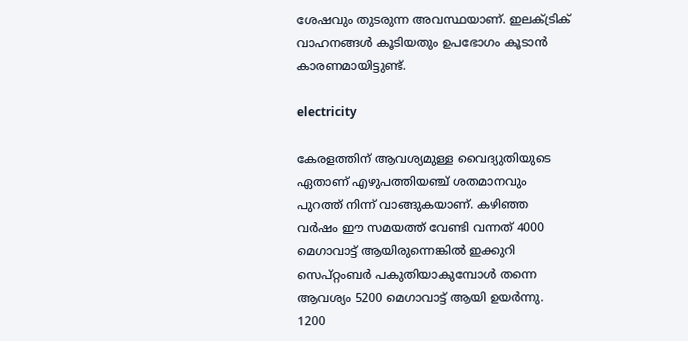ശേഷവും തുടരുന്ന അവസ്ഥയാണ്. ഇലക്ട്രിക് വാഹനങ്ങൾ കൂടിയതും ഉപഭോഗം കൂടാൻ കാരണമായിട്ടുണ്ട്.

electricity

കേരളത്തിന് ആവശ്യമുള്ള വൈദ്യുതിയുടെ ഏതാണ് എഴുപത്തിയഞ്ച് ശതമാനവും പുറത്ത് നിന്ന് വാങ്ങുകയാണ്. കഴിഞ്ഞ വർഷം ഈ സമയത്ത് വേണ്ടി വന്നത് 4000 മെഗാവാട്ട് ആയിരുന്നെങ്കിൽ ഇക്കുറി സെപ്റ്റംബർ പകുതിയാകുമ്പോൾ തന്നെ ആവശ്യം 5200 മെഗാവാട്ട് ആയി ഉയർന്നു. 1200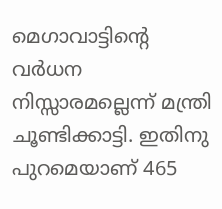മെഗാവാട്ടിന്റെ വർധന നിസ്സാരമല്ലെന്ന് മന്ത്രി ചൂണ്ടിക്കാട്ടി. ഇതിനു പുറമെയാണ് 465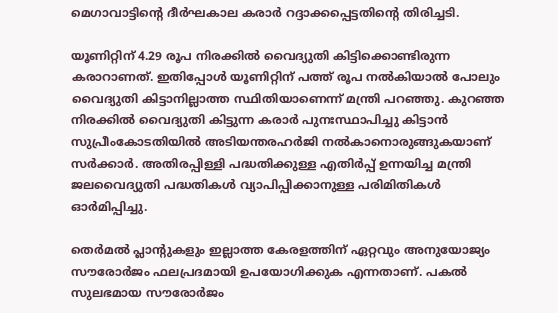മെഗാവാട്ടിന്റെ ദീർഘകാല കരാർ റദ്ദാക്കപ്പെട്ടതിന്റെ തിരിച്ചടി.

യൂണിറ്റിന് 4.29 രൂപ നിരക്കിൽ വൈദ്യുതി കിട്ടിക്കൊണ്ടിരുന്ന കരാറാണത്. ഇതിപ്പോൾ യൂണിറ്റിന് പത്ത് രൂപ നൽകിയാൽ പോലും വൈദ്യുതി കിട്ടാനില്ലാത്ത സ്ഥിതിയാണെന്ന് മന്ത്രി പറഞ്ഞു. കുറഞ്ഞ നിരക്കിൽ വൈദ്യുതി കിട്ടുന്ന കരാർ പുനഃസ്ഥാപിച്ചു കിട്ടാൻ സുപ്രീംകോടതിയിൽ അടിയന്തരഹ‌ർജി നൽകാനൊരുങ്ങുകയാണ് സർക്കാർ. അതിരപ്പിള്ളി പദ്ധതിക്കുള്ള എതിർപ്പ് ഉന്നയിച്ച മന്ത്രി ജലവൈദ്യുതി പദ്ധതികൾ വ്യാപിപ്പിക്കാനുള്ള പരിമിതികൾ ഓർമിപ്പിച്ചു.

തെർമൽ പ്ലാന്റുകളും ഇല്ലാത്ത കേരളത്തിന് ഏറ്റവും അനുയോജ്യം സൗരോർജം ഫലപ്രദമായി ഉപയോഗിക്കുക എന്നതാണ്. പകൽ സുലഭമായ സൗരോർജം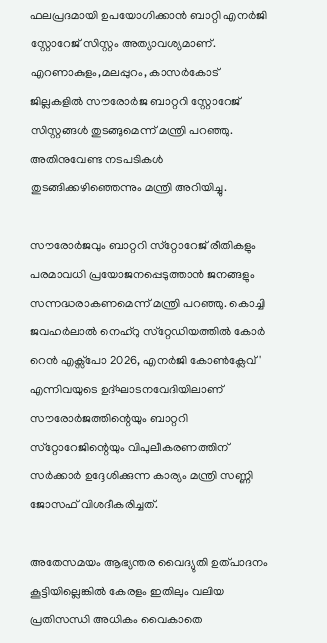ഫലപ്രദമായി ഉപയോഗിക്കാൻ ബാറ്റി എനർജി സ്റ്റോറേജ് സിസ്റ്റം അത്യാവശ്യമാണ്. എറണാകുളം,മലപ്പുറം, കാസർകോട് ജില്ലകളിൽ സൗരോർജ ബാറ്ററി സ്റ്റോറേജ് സിസ്റ്റങ്ങൾ തുടങ്ങുമെന്ന് മന്ത്രി പറഞ്ഞു. അതിനുവേണ്ട നടപടികൾ തുടങ്ങിക്കഴിഞ്ഞെന്നും മന്ത്രി അറിയിച്ചു.

സൗരോർജവും ബാറ്ററി സ്‌റ്റോറേജ് രീതികളും പരമാവധി പ്രയോജനപ്പെടുത്താൻ ജനങ്ങളും സന്നദ്ധരാകണമെന്ന് മന്ത്രി പറഞ്ഞു. കൊച്ചി ജവഹർലാൽ നെഹ്‌റു സ്‌റ്റേഡിയത്തിൽ കോർ റെൻ എക്സ്പോ 2026, എനർജി കോൺക്ലേവ്' എന്നിവയുടെ ഉദ്ഘാടനവേദിയിലാണ് സൗരോർജത്തിന്റെയും ബാറ്ററി സ്‌റ്റോറേജിന്റെയും വിപുലീകരണത്തിന് സർക്കാർ ഉദ്ദേശിക്കുന്ന കാര്യം മന്ത്രി സണ്ണി ജോസഫ് വിശദീകരിച്ചത്.

അതേസമയം ആഭ്യന്തര വൈദ്യുതി ഉത്പാദനം കൂട്ടിയില്ലെങ്കിൽ കേരളം ഇതിലും വലിയ പ്രതിസന്ധി അധികം വൈകാതെ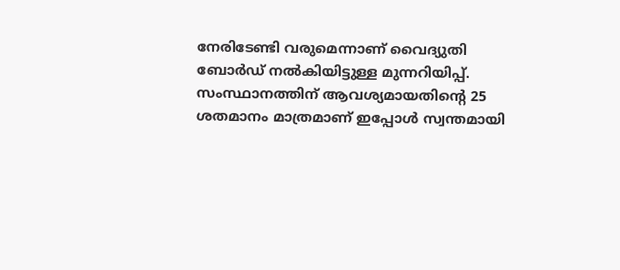നേരിടേണ്ടി വരുമെന്നാണ് വൈദ്യുതി ബോർഡ് നൽകിയിട്ടുള്ള മുന്നറിയിപ്പ്. സംസ്ഥാനത്തിന് ആവശ്യമായതിന്റെ 25 ശതമാനം മാത്രമാണ് ഇപ്പോൾ സ്വന്തമായി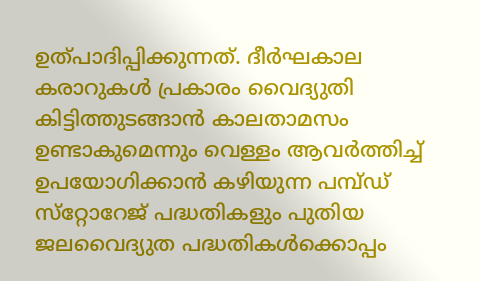ഉത്പാദിപ്പിക്കുന്നത്. ദീർഘകാല കരാറുകൾ പ്രകാരം വൈദ്യുതി കിട്ടിത്തുടങ്ങാൻ കാലതാമസം ഉണ്ടാകുമെന്നും വെള്ളം ആവർത്തിച്ച് ഉപയോഗിക്കാൻ കഴിയുന്ന പമ്പ്ഡ് സ്‌റ്റോറേജ് പദ്ധതികളും പുതിയ ജലവൈദ്യുത പദ്ധതികൾക്കൊപ്പം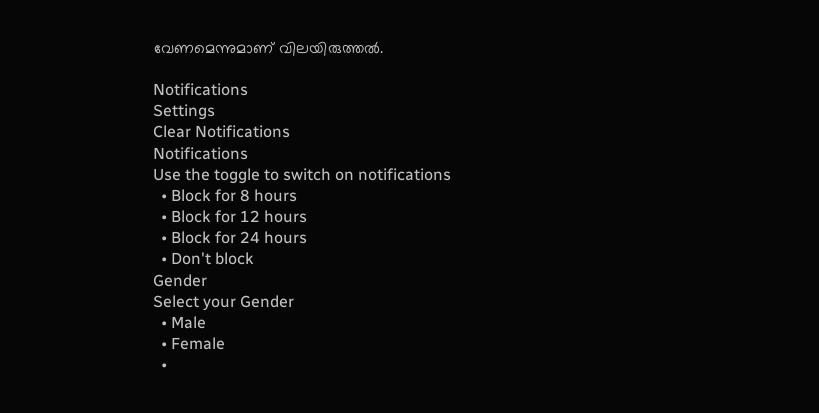വേണമെന്നുമാണ് വിലയിരുത്തൽ.

Notifications
Settings
Clear Notifications
Notifications
Use the toggle to switch on notifications
  • Block for 8 hours
  • Block for 12 hours
  • Block for 24 hours
  • Don't block
Gender
Select your Gender
  • Male
  • Female
  •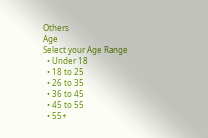Others
Age
Select your Age Range
  • Under 18
  • 18 to 25
  • 26 to 35
  • 36 to 45
  • 45 to 55
  • 55+